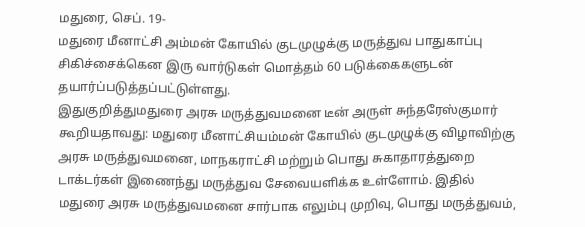மதுரை, செப். 19-
மதுரை மீனாட்சி அம்மன் கோயில் குடமுழுக்கு மருத்துவ பாதுகாப்பு சிகிச்சைக்கென இரு வார்டுகள் மொத்தம் 60 படுக்கைகளுடன் தயார்ப்படுத்தப்பட்டுள்ளது.
இதுகுறித்துமதுரை அரசு மருத்துவமனை டீன் அருள் சுந்தரேஸ்குமார் கூறியதாவது: மதுரை மீனாட்சியம்மன் கோயில் குடமுழுக்கு விழாவிற்கு அரசு மருத்துவமனை, மாநகராட்சி மற்றும் பொது சுகாதாரத்துறை டாக்டர்கள் இணைந்து மருத்துவ சேவையளிக்க உள்ளோம். இதில் மதுரை அரசு மருத்துவமனை சார்பாக எலும்பு முறிவு, பொது மருத்துவம்,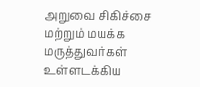அறுவை சிகிச்சை மற்றும் மயக்க மருத்துவர்கள் உள்ளடக்கிய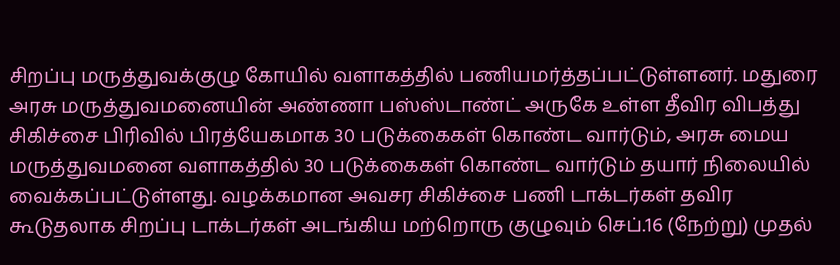சிறப்பு மருத்துவக்குழு கோயில் வளாகத்தில் பணியமர்த்தப்பட்டுள்ளனர். மதுரை அரசு மருத்துவமனையின் அண்ணா பஸ்ஸ்டாண்ட் அருகே உள்ள தீவிர விபத்து சிகிச்சை பிரிவில் பிரத்யேகமாக 30 படுக்கைகள் கொண்ட வார்டும், அரசு மைய மருத்துவமனை வளாகத்தில் 30 படுக்கைகள் கொண்ட வார்டும் தயார் நிலையில் வைக்கப்பட்டுள்ளது. வழக்கமான அவசர சிகிச்சை பணி டாக்டர்கள் தவிர கூடுதலாக சிறப்பு டாக்டர்கள் அடங்கிய மற்றொரு குழுவும் செப்.16 (நேற்று) முதல்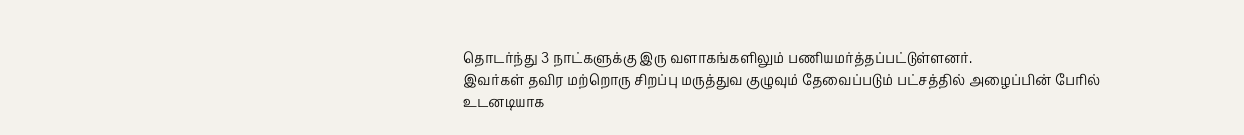தொடர்ந்து 3 நாட்களுக்கு இரு வளாகங்களிலும் பணியமர்த்தப்பட்டுள்ளனர்.
இவர்கள் தவிர மற்றொரு சிறப்பு மருத்துவ குழுவும் தேவைப்படும் பட்சத்தில் அழைப்பின் பேரில் உடனடியாக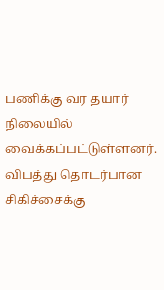பணிக்கு வர தயார் நிலையில் வைக்கப்பட்டுள்ளனர். விபத்து தொடர்பான சிகிச்சைக்கு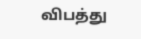விபத்து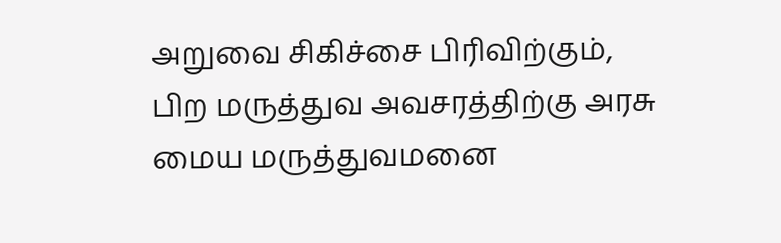அறுவை சிகிச்சை பிரிவிற்கும், பிற மருத்துவ அவசரத்திற்கு அரசு மைய மருத்துவமனை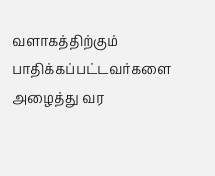வளாகத்திற்கும் பாதிக்கப்பட்டவர்களை அழைத்து வர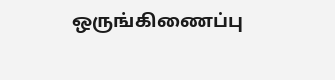ஒருங்கிணைப்பு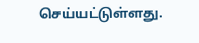செய்யட்டுள்ளது.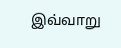இவ்வாறு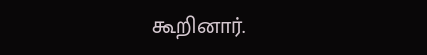கூறினார்.